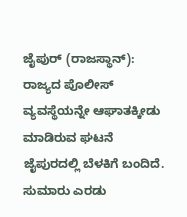ಜೈಪುರ್ (ರಾಜಸ್ಥಾನ್): ರಾಜ್ಯದ ಪೊಲೀಸ್ ವ್ಯವಸ್ಥೆಯನ್ನೇ ಆಘಾತಕ್ಕೀಡು ಮಾಡಿರುವ ಘಟನೆ ಜೈಪುರದಲ್ಲಿ ಬೆಳಕಿಗೆ ಬಂದಿದೆ. ಸುಮಾರು ಎರಡು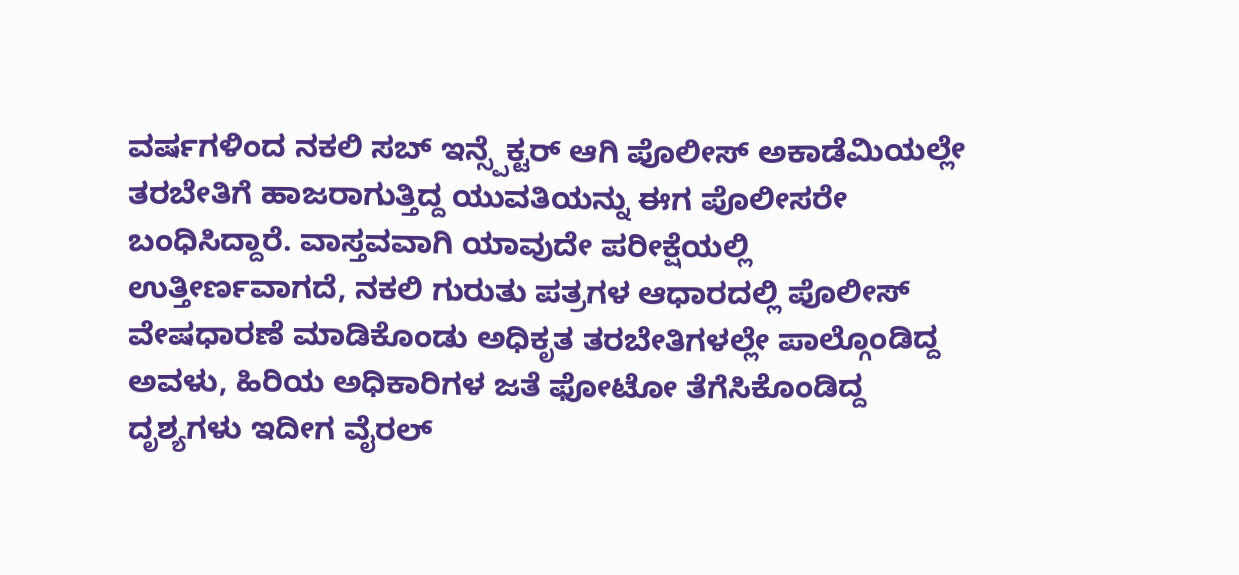ವರ್ಷಗಳಿಂದ ನಕಲಿ ಸಬ್ ಇನ್ಸ್ಪೆಕ್ಟರ್ ಆಗಿ ಪೊಲೀಸ್ ಅಕಾಡೆಮಿಯಲ್ಲೇ ತರಬೇತಿಗೆ ಹಾಜರಾಗುತ್ತಿದ್ದ ಯುವತಿಯನ್ನು ಈಗ ಪೊಲೀಸರೇ ಬಂಧಿಸಿದ್ದಾರೆ. ವಾಸ್ತವವಾಗಿ ಯಾವುದೇ ಪರೀಕ್ಷೆಯಲ್ಲಿ ಉತ್ತೀರ್ಣವಾಗದೆ, ನಕಲಿ ಗುರುತು ಪತ್ರಗಳ ಆಧಾರದಲ್ಲಿ ಪೊಲೀಸ್ ವೇಷಧಾರಣೆ ಮಾಡಿಕೊಂಡು ಅಧಿಕೃತ ತರಬೇತಿಗಳಲ್ಲೇ ಪಾಲ್ಗೊಂಡಿದ್ದ ಅವಳು, ಹಿರಿಯ ಅಧಿಕಾರಿಗಳ ಜತೆ ಫೋಟೋ ತೆಗೆಸಿಕೊಂಡಿದ್ದ ದೃಶ್ಯಗಳು ಇದೀಗ ವೈರಲ್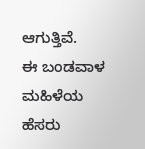ಆಗುತ್ತಿವೆ.
ಈ ಬಂಡವಾಳ ಮಹಿಳೆಯ ಹೆಸರು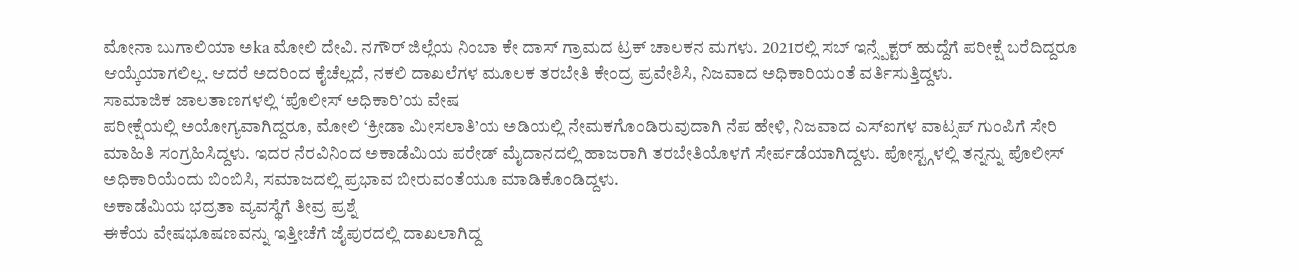ಮೋನಾ ಬುಗಾಲಿಯಾ ಅka ಮೋಲಿ ದೇವಿ. ನಗೌರ್ ಜಿಲ್ಲೆಯ ನಿಂಬಾ ಕೇ ದಾಸ್ ಗ್ರಾಮದ ಟ್ರಕ್ ಚಾಲಕನ ಮಗಳು. 2021ರಲ್ಲಿ ಸಬ್ ಇನ್ಸ್ಪೆಕ್ಟರ್ ಹುದ್ದೆಗೆ ಪರೀಕ್ಷೆ ಬರೆದಿದ್ದರೂ ಆಯ್ಕೆಯಾಗಲಿಲ್ಲ. ಆದರೆ ಅದರಿಂದ ಕೈಚೆಲ್ಲದೆ, ನಕಲಿ ದಾಖಲೆಗಳ ಮೂಲಕ ತರಬೇತಿ ಕೇಂದ್ರ ಪ್ರವೇಶಿಸಿ, ನಿಜವಾದ ಅಧಿಕಾರಿಯಂತೆ ವರ್ತಿಸುತ್ತಿದ್ದಳು.
ಸಾಮಾಜಿಕ ಜಾಲತಾಣಗಳಲ್ಲಿ ‘ಪೊಲೀಸ್ ಅಧಿಕಾರಿ’ಯ ವೇಷ
ಪರೀಕ್ಷೆಯಲ್ಲಿ ಅಯೋಗ್ಯವಾಗಿದ್ದರೂ, ಮೋಲಿ ‘ಕ್ರೀಡಾ ಮೀಸಲಾತಿ’ಯ ಅಡಿಯಲ್ಲಿ ನೇಮಕಗೊಂಡಿರುವುದಾಗಿ ನೆಪ ಹೇಳಿ, ನಿಜವಾದ ಎಸ್ಐಗಳ ವಾಟ್ಸಪ್ ಗುಂಪಿಗೆ ಸೇರಿ ಮಾಹಿತಿ ಸಂಗ್ರಹಿಸಿದ್ದಳು. ಇದರ ನೆರವಿನಿಂದ ಅಕಾಡೆಮಿಯ ಪರೇಡ್ ಮೈದಾನದಲ್ಲಿ ಹಾಜರಾಗಿ ತರಬೇತಿಯೊಳಗೆ ಸೇರ್ಪಡೆಯಾಗಿದ್ದಳು. ಪೋಸ್ಟ್ಗಳಲ್ಲಿ ತನ್ನನ್ನು ಪೊಲೀಸ್ ಅಧಿಕಾರಿಯೆಂದು ಬಿಂಬಿಸಿ, ಸಮಾಜದಲ್ಲಿ ಪ್ರಭಾವ ಬೀರುವಂತೆಯೂ ಮಾಡಿಕೊಂಡಿದ್ದಳು.
ಅಕಾಡೆಮಿಯ ಭದ್ರತಾ ವ್ಯವಸ್ಥೆಗೆ ತೀವ್ರ ಪ್ರಶ್ನೆ
ಈಕೆಯ ವೇಷಭೂಷಣವನ್ನು ಇತ್ತೀಚೆಗೆ ಜೈಪುರದಲ್ಲಿ ದಾಖಲಾಗಿದ್ದ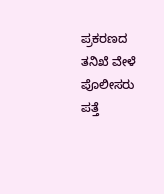ಪ್ರಕರಣದ ತನಿಖೆ ವೇಳೆ ಪೊಲೀಸರು ಪತ್ತೆ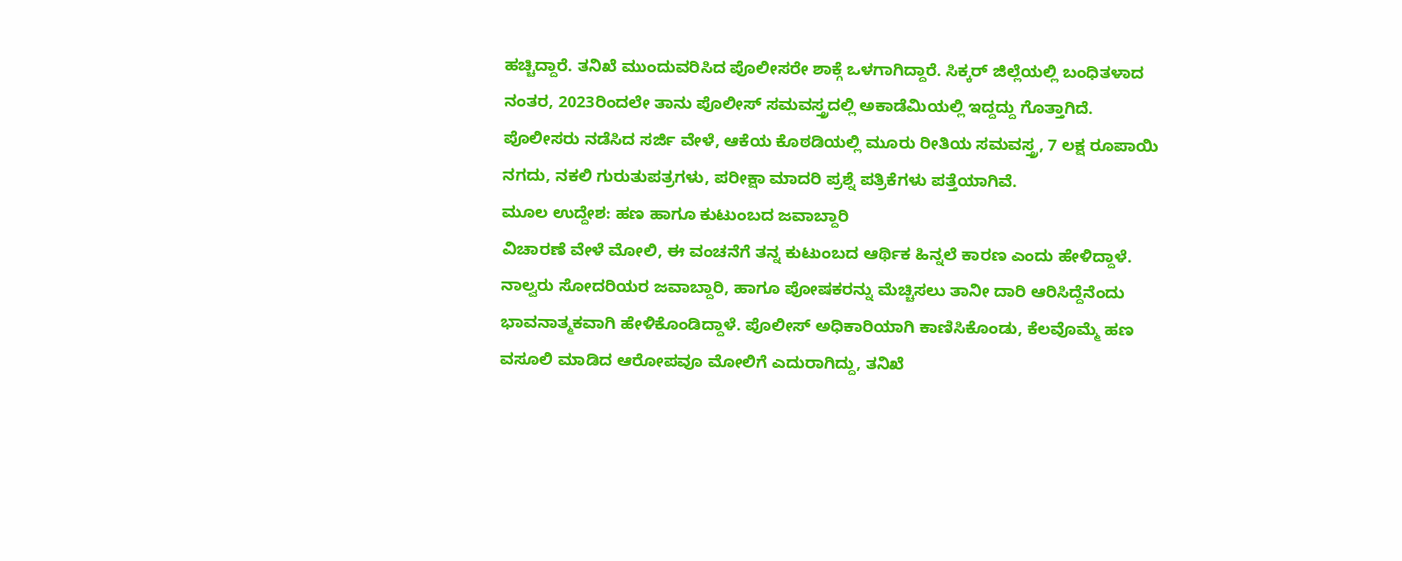ಹಚ್ಚಿದ್ದಾರೆ. ತನಿಖೆ ಮುಂದುವರಿಸಿದ ಪೊಲೀಸರೇ ಶಾಕ್ಗೆ ಒಳಗಾಗಿದ್ದಾರೆ. ಸಿಕ್ಕರ್ ಜಿಲ್ಲೆಯಲ್ಲಿ ಬಂಧಿತಳಾದ ನಂತರ, 2023ರಿಂದಲೇ ತಾನು ಪೊಲೀಸ್ ಸಮವಸ್ತ್ರದಲ್ಲಿ ಅಕಾಡೆಮಿಯಲ್ಲಿ ಇದ್ದದ್ದು ಗೊತ್ತಾಗಿದೆ.
ಪೊಲೀಸರು ನಡೆಸಿದ ಸರ್ಜಿ ವೇಳೆ, ಆಕೆಯ ಕೊಠಡಿಯಲ್ಲಿ ಮೂರು ರೀತಿಯ ಸಮವಸ್ತ್ರ, 7 ಲಕ್ಷ ರೂಪಾಯಿ ನಗದು, ನಕಲಿ ಗುರುತುಪತ್ರಗಳು, ಪರೀಕ್ಷಾ ಮಾದರಿ ಪ್ರಶ್ನೆ ಪತ್ರಿಕೆಗಳು ಪತ್ತೆಯಾಗಿವೆ.
ಮೂಲ ಉದ್ದೇಶ: ಹಣ ಹಾಗೂ ಕುಟುಂಬದ ಜವಾಬ್ದಾರಿ
ವಿಚಾರಣೆ ವೇಳೆ ಮೋಲಿ, ಈ ವಂಚನೆಗೆ ತನ್ನ ಕುಟುಂಬದ ಆರ್ಥಿಕ ಹಿನ್ನಲೆ ಕಾರಣ ಎಂದು ಹೇಳಿದ್ದಾಳೆ. ನಾಲ್ವರು ಸೋದರಿಯರ ಜವಾಬ್ದಾರಿ, ಹಾಗೂ ಪೋಷಕರನ್ನು ಮೆಚ್ಚಿಸಲು ತಾನೀ ದಾರಿ ಆರಿಸಿದ್ದೆನೆಂದು ಭಾವನಾತ್ಮಕವಾಗಿ ಹೇಳಿಕೊಂಡಿದ್ದಾಳೆ. ಪೊಲೀಸ್ ಅಧಿಕಾರಿಯಾಗಿ ಕಾಣಿಸಿಕೊಂಡು, ಕೆಲವೊಮ್ಮೆ ಹಣ ವಸೂಲಿ ಮಾಡಿದ ಆರೋಪವೂ ಮೋಲಿಗೆ ಎದುರಾಗಿದ್ದು, ತನಿಖೆ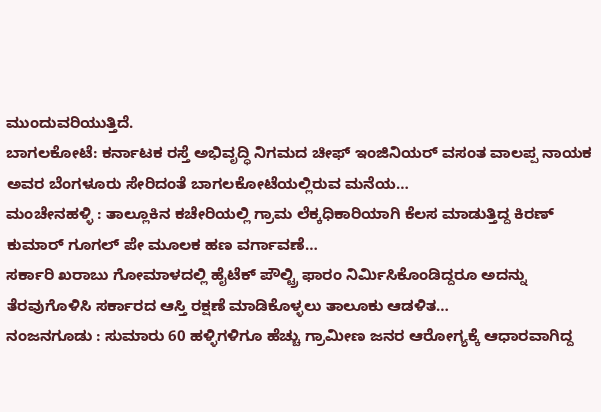ಮುಂದುವರಿಯುತ್ತಿದೆ.
ಬಾಗಲಕೋಟೆ: ಕರ್ನಾಟಕ ರಸ್ತೆ ಅಭಿವೃದ್ಧಿ ನಿಗಮದ ಚೀಫ್ ಇಂಜಿನಿಯರ್ ವಸಂತ ವಾಲಪ್ಪ ನಾಯಕ ಅವರ ಬೆಂಗಳೂರು ಸೇರಿದಂತೆ ಬಾಗಲಕೋಟೆಯಲ್ಲಿರುವ ಮನೆಯ…
ಮಂಚೇನಹಳ್ಳಿ : ತಾಲ್ಲೂಕಿನ ಕಚೇರಿಯಲ್ಲಿ ಗ್ರಾಮ ಲೆಕ್ಕಧಿಕಾರಿಯಾಗಿ ಕೆಲಸ ಮಾಡುತ್ತಿದ್ದ ಕಿರಣ್ ಕುಮಾರ್ ಗೂಗಲ್ ಪೇ ಮೂಲಕ ಹಣ ವರ್ಗಾವಣೆ…
ಸರ್ಕಾರಿ ಖರಾಬು ಗೋಮಾಳದಲ್ಲಿ ಹೈಟೆಕ್ ಪೌಲ್ಟ್ರಿ ಫಾರಂ ನಿರ್ಮಿಸಿಕೊಂಡಿದ್ದರೂ ಅದನ್ನು ತೆರವುಗೊಳಿಸಿ ಸರ್ಕಾರದ ಆಸ್ತಿ ರಕ್ಷಣೆ ಮಾಡಿಕೊಳ್ಳಲು ತಾಲೂಕು ಆಡಳಿತ…
ನಂಜನಗೂಡು : ಸುಮಾರು 60 ಹಳ್ಳಿಗಳಿಗೂ ಹೆಚ್ಚು ಗ್ರಾಮೀಣ ಜನರ ಆರೋಗ್ಯಕ್ಕೆ ಆಧಾರವಾಗಿದ್ದ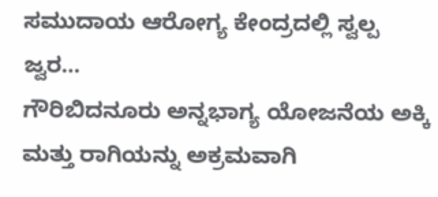ಸಮುದಾಯ ಆರೋಗ್ಯ ಕೇಂದ್ರದಲ್ಲಿ ಸ್ವಲ್ಪ ಜ್ವರ…
ಗೌರಿಬಿದನೂರು ಅನ್ನಭಾಗ್ಯ ಯೋಜನೆಯ ಅಕ್ಕಿ ಮತ್ತು ರಾಗಿಯನ್ನು ಅಕ್ರಮವಾಗಿ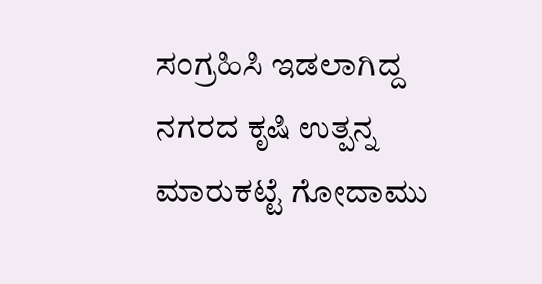ಸಂಗ್ರಹಿಸಿ ಇಡಲಾಗಿದ್ದ ನಗರದ ಕೃಷಿ ಉತ್ಪನ್ನ ಮಾರುಕಟ್ಟೆ ಗೋದಾಮು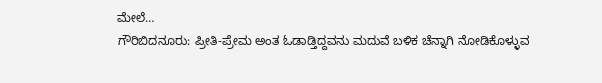ಮೇಲೆ…
ಗೌರಿಬಿದನೂರು: ಪ್ರೀತಿ-ಪ್ರೇಮ ಅಂತ ಓಡಾಡ್ತಿದ್ದವನು ಮದುವೆ ಬಳಿಕ ಚೆನ್ನಾಗಿ ನೋಡಿಕೊಳ್ಳುವ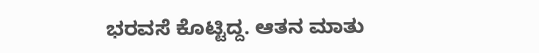ಭರವಸೆ ಕೊಟ್ಟಿದ್ದ. ಆತನ ಮಾತು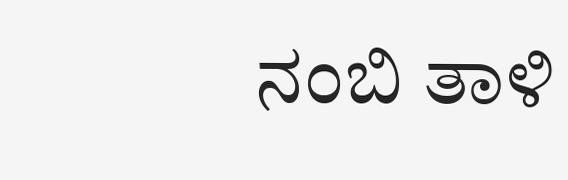ನಂಬಿ ತಾಳಿ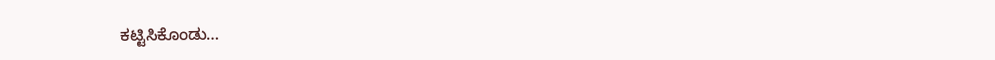ಕಟ್ಟಿಸಿಕೊಂಡು…